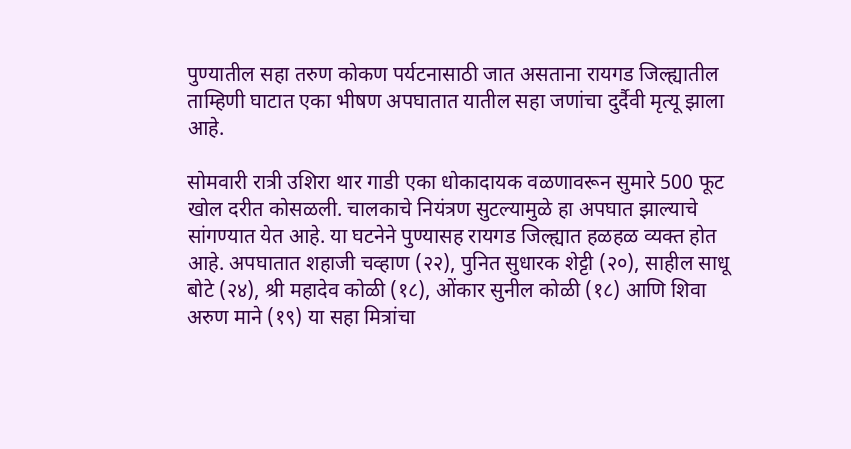पुण्यातील सहा तरुण कोकण पर्यटनासाठी जात असताना रायगड जिल्ह्यातील ताम्हिणी घाटात एका भीषण अपघातात यातील सहा जणांचा दुर्दैवी मृत्यू झाला आहे.

सोमवारी रात्री उशिरा थार गाडी एका धोकादायक वळणावरून सुमारे 500 फूट खोल दरीत कोसळली. चालकाचे नियंत्रण सुटल्यामुळे हा अपघात झाल्याचे सांगण्यात येत आहे. या घटनेने पुण्यासह रायगड जिल्ह्यात हळहळ व्यक्त होत आहे. अपघातात शहाजी चव्हाण (२२), पुनित सुधारक शेट्टी (२०), साहील साधू बोटे (२४), श्री महादेव कोळी (१८), ओंकार सुनील कोळी (१८) आणि शिवा अरुण माने (१९) या सहा मित्रांचा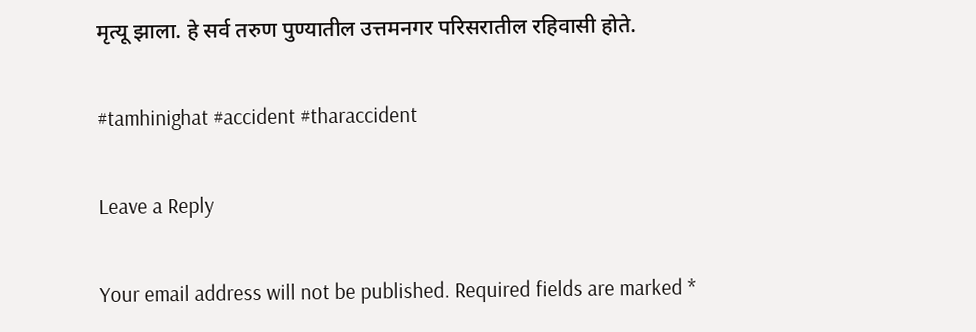मृत्यू झाला. हे सर्व तरुण पुण्यातील उत्तमनगर परिसरातील रहिवासी होते.

#tamhinighat #accident #tharaccident

Leave a Reply

Your email address will not be published. Required fields are marked *